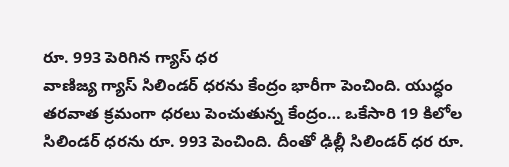రూ. 993 పెరిగిన గ్యాస్ ధర
వాణిజ్య గ్యాస్ సిలిండర్ ధరను కేంద్రం భారీగా పెంచింది. యుద్ధం తరవాత క్రమంగా ధరలు పెంచుతున్న కేంద్రం… ఒకేసారి 19 కిలోల సిలిండర్ ధరను రూ. 993 పెంచింది. దీంతో ఢిల్లీ సిలిండర్ ధర రూ.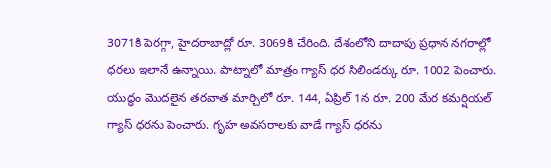3071కి పెరగ్గా, హైదరాబాద్లో రూ. 3069కి చేరింది. దేశంలోని దాదాపు ప్రధాన నగరాల్లో ధరలు ఇలానే ఉన్నాయి. పాట్నాలో మాత్రం గ్యాస్ ధర సిలిండర్కు రూ. 1002 పెంచారు. యుద్ధం మొదలైన తరవాత మార్చిలో రూ. 144, ఏప్రిల్ 1న రూ. 200 మేర కమర్షియల్ గ్యాస్ ధరను పెంచారు. గృహ అవసరాలకు వాడే గ్యాస్ ధరను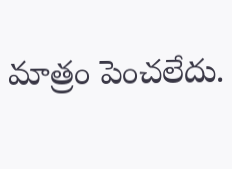మాత్రం పెంచలేదు.